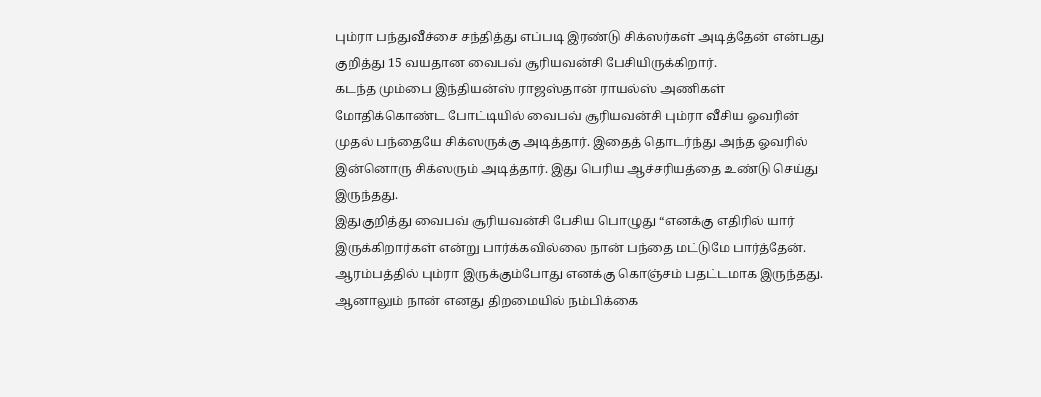பும்ரா பந்துவீச்சை சந்தித்து எப்படி இரண்டு சிக்ஸர்கள் அடித்தேன் என்பது குறித்து 15 வயதான வைபவ் சூரியவன்சி பேசியிருக்கிறார்.
கடந்த மும்பை இந்தியன்ஸ் ராஜஸ்தான் ராயல்ஸ் அணிகள் மோதிக்கொண்ட போட்டியில் வைபவ் சூரியவன்சி பும்ரா வீசிய ஓவரின் முதல் பந்தையே சிக்ஸருக்கு அடித்தார். இதைத் தொடர்ந்து அந்த ஓவரில் இன்னொரு சிக்ஸரும் அடித்தார். இது பெரிய ஆச்சரியத்தை உண்டு செய்து இருந்தது.
இதுகுறித்து வைபவ் சூரியவன்சி பேசிய பொழுது “எனக்கு எதிரில் யார் இருக்கிறார்கள் என்று பார்க்கவில்லை நான் பந்தை மட்டுமே பார்த்தேன். ஆரம்பத்தில் பும்ரா இருக்கும்போது எனக்கு கொஞ்சம் பதட்டமாக இருந்தது. ஆனாலும் நான் எனது திறமையில் நம்பிக்கை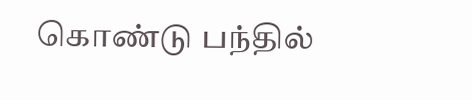கொண்டு பந்தில்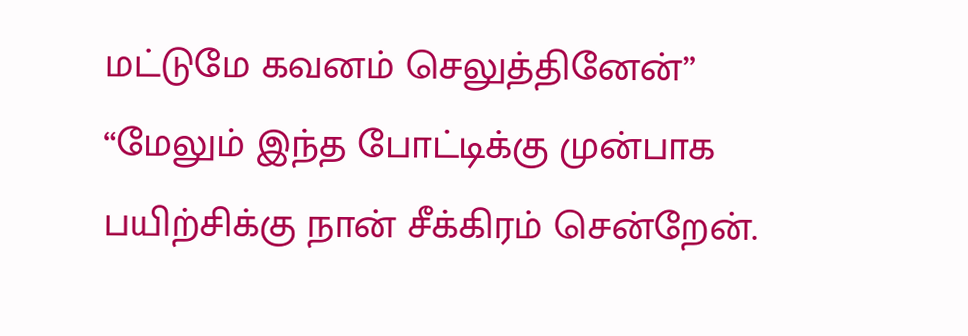மட்டுமே கவனம் செலுத்தினேன்”
“மேலும் இந்த போட்டிக்கு முன்பாக பயிற்சிக்கு நான் சீக்கிரம் சென்றேன்.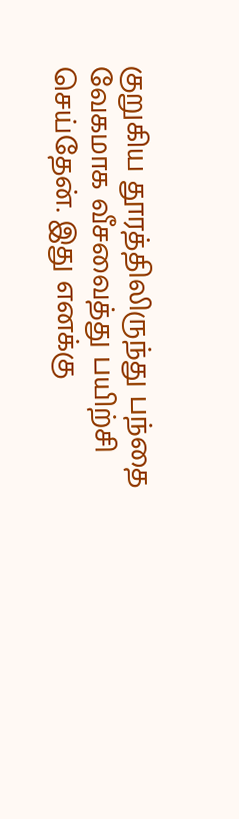குறுகிய தூரத்திலிருந்து பந்தை வேகமாக வீசவைத்து பயிற்சி செய்தேன். இது எனக்கு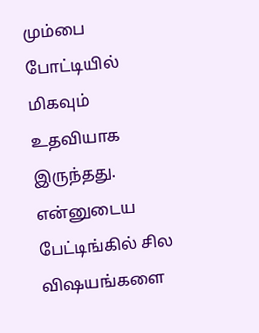மும்பை போட்டியில் மிகவும் உதவியாக இருந்தது. என்னுடைய பேட்டிங்கில் சில விஷயங்களை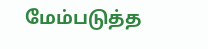மேம்படுத்த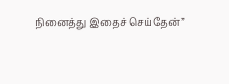நினைத்து இதைச் செய்தேன்”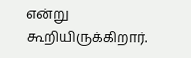என்று கூறியிருக்கிறார்.